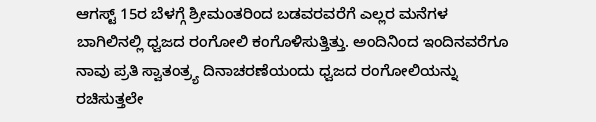ಆಗಸ್ಟ್ 15ರ ಬೆಳಗ್ಗೆ ಶ್ರೀಮಂತರಿಂದ ಬಡವರವರೆಗೆ ಎಲ್ಲರ ಮನೆಗಳ ಬಾಗಿಲಿನಲ್ಲಿ ಧ್ವಜದ ರಂಗೋಲಿ ಕಂಗೊಳಿಸುತ್ತಿತ್ತು. ಅಂದಿನಿಂದ ಇಂದಿನವರೆಗೂ ನಾವು ಪ್ರತಿ ಸ್ವಾತಂತ್ರ್ಯ ದಿನಾಚರಣೆಯಂದು ಧ್ವಜದ ರಂಗೋಲಿಯನ್ನು ರಚಿಸುತ್ತಲೇ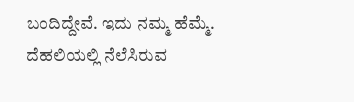ಬಂದಿದ್ದೇವೆ. ಇದು ನಮ್ಮ ಹೆಮ್ಮೆ.
ದೆಹಲಿಯಲ್ಲಿ ನೆಲೆಸಿರುವ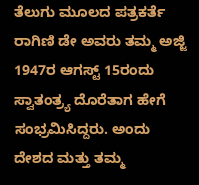ತೆಲುಗು ಮೂಲದ ಪತ್ರಕರ್ತೆ ರಾಗಿಣಿ ಡೇ ಅವರು ತಮ್ಮ ಅಜ್ಜಿ 1947ರ ಆಗಸ್ಟ್ 15ರಂದು ಸ್ವಾತಂತ್ರ್ಯ ದೊರೆತಾಗ ಹೇಗೆ ಸಂಭ್ರಮಿಸಿದ್ದರು. ಅಂದು ದೇಶದ ಮತ್ತು ತಮ್ಮ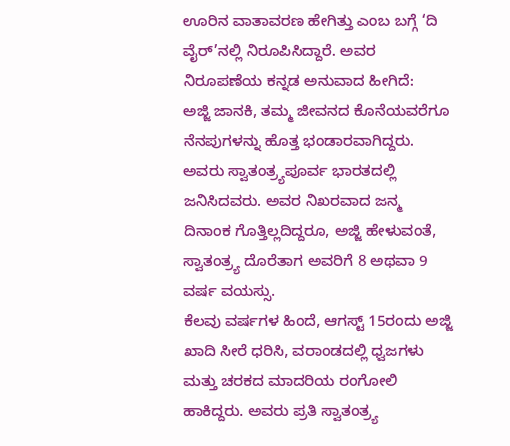ಊರಿನ ವಾತಾವರಣ ಹೇಗಿತ್ತು ಎಂಬ ಬಗ್ಗೆ ‘ದಿ ವೈರ್’ನಲ್ಲಿ ನಿರೂಪಿಸಿದ್ದಾರೆ. ಅವರ ನಿರೂಪಣೆಯ ಕನ್ನಡ ಅನುವಾದ ಹೀಗಿದೆ:
ಅಜ್ಜಿ ಜಾನಕಿ, ತಮ್ಮ ಜೀವನದ ಕೊನೆಯವರೆಗೂ ನೆನಪುಗಳನ್ನು ಹೊತ್ತ ಭಂಡಾರವಾಗಿದ್ದರು. ಅವರು ಸ್ವಾತಂತ್ರ್ಯಪೂರ್ವ ಭಾರತದಲ್ಲಿ ಜನಿಸಿದವರು. ಅವರ ನಿಖರವಾದ ಜನ್ಮ ದಿನಾಂಕ ಗೊತ್ತಿಲ್ಲದಿದ್ದರೂ, ಅಜ್ಜಿ ಹೇಳುವಂತೆ, ಸ್ವಾತಂತ್ರ್ಯ ದೊರೆತಾಗ ಅವರಿಗೆ 8 ಅಥವಾ 9 ವರ್ಷ ವಯಸ್ಸು.
ಕೆಲವು ವರ್ಷಗಳ ಹಿಂದೆ, ಆಗಸ್ಟ್ 15ರಂದು ಅಜ್ಜಿ ಖಾದಿ ಸೀರೆ ಧರಿಸಿ, ವರಾಂಡದಲ್ಲಿ ಧ್ವಜಗಳು ಮತ್ತು ಚರಕದ ಮಾದರಿಯ ರಂಗೋಲಿ ಹಾಕಿದ್ದರು. ಅವರು ಪ್ರತಿ ಸ್ವಾತಂತ್ರ್ಯ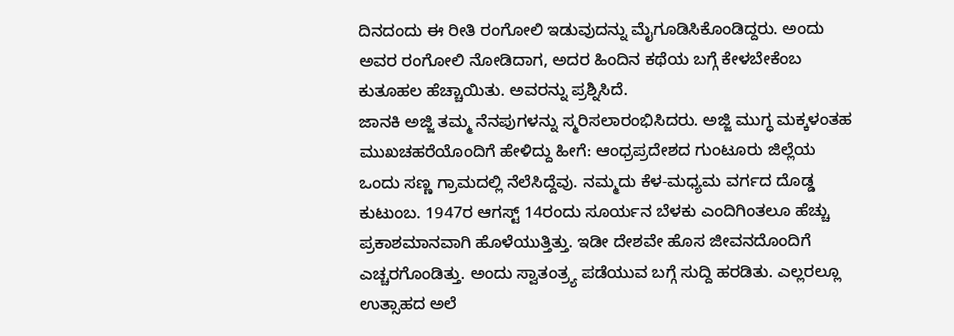ದಿನದಂದು ಈ ರೀತಿ ರಂಗೋಲಿ ಇಡುವುದನ್ನು ಮೈಗೂಡಿಸಿಕೊಂಡಿದ್ದರು. ಅಂದು ಅವರ ರಂಗೋಲಿ ನೋಡಿದಾಗ, ಅದರ ಹಿಂದಿನ ಕಥೆಯ ಬಗ್ಗೆ ಕೇಳಬೇಕೆಂಬ ಕುತೂಹಲ ಹೆಚ್ಚಾಯಿತು. ಅವರನ್ನು ಪ್ರಶ್ನಿಸಿದೆ.
ಜಾನಕಿ ಅಜ್ಜಿ ತಮ್ಮ ನೆನಪುಗಳನ್ನು ಸ್ಮರಿಸಲಾರಂಭಿಸಿದರು. ಅಜ್ಜಿ ಮುಗ್ಧ ಮಕ್ಕಳಂತಹ ಮುಖಚಹರೆಯೊಂದಿಗೆ ಹೇಳಿದ್ದು ಹೀಗೆ: ಆಂಧ್ರಪ್ರದೇಶದ ಗುಂಟೂರು ಜಿಲ್ಲೆಯ ಒಂದು ಸಣ್ಣ ಗ್ರಾಮದಲ್ಲಿ ನೆಲೆಸಿದ್ದೆವು. ನಮ್ಮದು ಕೆಳ-ಮಧ್ಯಮ ವರ್ಗದ ದೊಡ್ಡ ಕುಟುಂಬ. 1947ರ ಆಗಸ್ಟ್ 14ರಂದು ಸೂರ್ಯನ ಬೆಳಕು ಎಂದಿಗಿಂತಲೂ ಹೆಚ್ಚು ಪ್ರಕಾಶಮಾನವಾಗಿ ಹೊಳೆಯುತ್ತಿತ್ತು. ಇಡೀ ದೇಶವೇ ಹೊಸ ಜೀವನದೊಂದಿಗೆ ಎಚ್ಚರಗೊಂಡಿತ್ತು. ಅಂದು ಸ್ವಾತಂತ್ರ್ಯ ಪಡೆಯುವ ಬಗ್ಗೆ ಸುದ್ದಿ ಹರಡಿತು. ಎಲ್ಲರಲ್ಲೂ ಉತ್ಸಾಹದ ಅಲೆ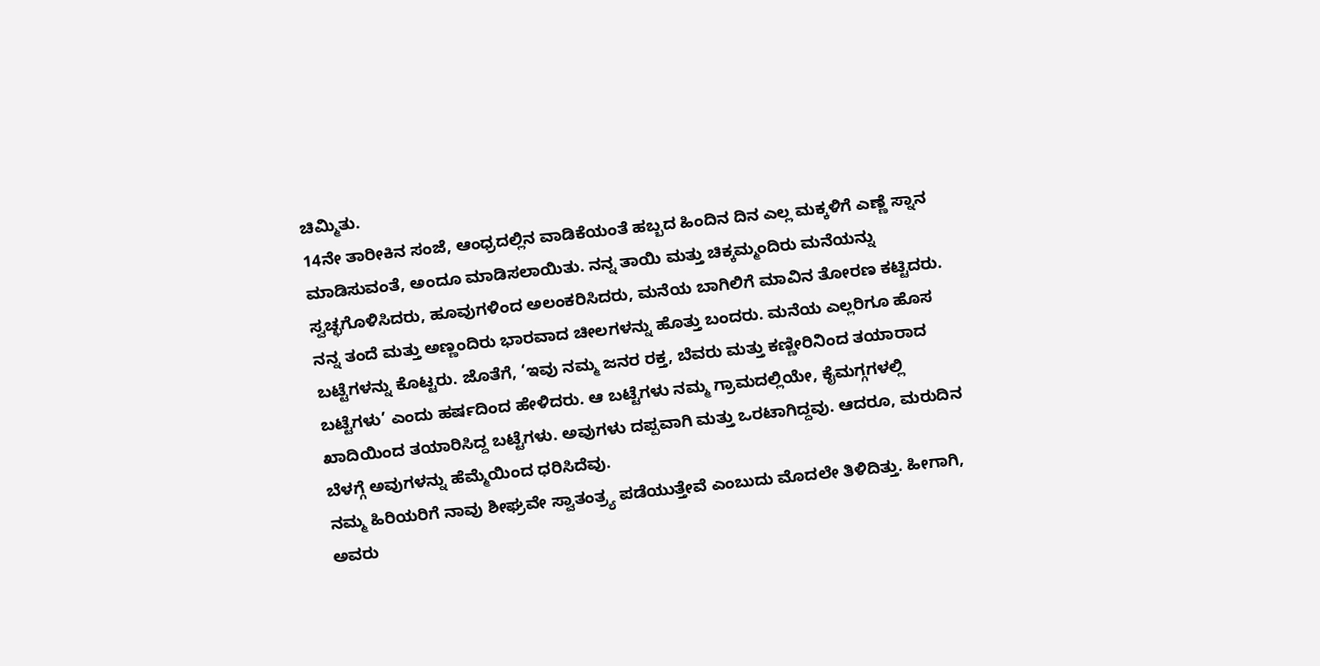ಚಿಮ್ಮಿತು.
14ನೇ ತಾರೀಕಿನ ಸಂಜೆ, ಆಂಧ್ರದಲ್ಲಿನ ವಾಡಿಕೆಯಂತೆ ಹಬ್ಬದ ಹಿಂದಿನ ದಿನ ಎಲ್ಲ ಮಕ್ಕಳಿಗೆ ಎಣ್ಣೆ ಸ್ನಾನ ಮಾಡಿಸುವಂತೆ, ಅಂದೂ ಮಾಡಿಸಲಾಯಿತು. ನನ್ನ ತಾಯಿ ಮತ್ತು ಚಿಕ್ಕಮ್ಮಂದಿರು ಮನೆಯನ್ನು ಸ್ವಚ್ಛಗೊಳಿಸಿದರು, ಹೂವುಗಳಿಂದ ಅಲಂಕರಿಸಿದರು, ಮನೆಯ ಬಾಗಿಲಿಗೆ ಮಾವಿನ ತೋರಣ ಕಟ್ಟಿದರು. ನನ್ನ ತಂದೆ ಮತ್ತು ಅಣ್ಣಂದಿರು ಭಾರವಾದ ಚೀಲಗಳನ್ನು ಹೊತ್ತು ಬಂದರು. ಮನೆಯ ಎಲ್ಲರಿಗೂ ಹೊಸ ಬಟ್ಟೆಗಳನ್ನು ಕೊಟ್ಟರು. ಜೊತೆಗೆ, ‘ಇವು ನಮ್ಮ ಜನರ ರಕ್ತ, ಬೆವರು ಮತ್ತು ಕಣ್ಣೀರಿನಿಂದ ತಯಾರಾದ ಬಟ್ಟೆಗಳು’ ಎಂದು ಹರ್ಷದಿಂದ ಹೇಳಿದರು. ಆ ಬಟ್ಟೆಗಳು ನಮ್ಮ ಗ್ರಾಮದಲ್ಲಿಯೇ, ಕೈಮಗ್ಗಗಳಲ್ಲಿ ಖಾದಿಯಿಂದ ತಯಾರಿಸಿದ್ದ ಬಟ್ಟೆಗಳು. ಅವುಗಳು ದಪ್ಪವಾಗಿ ಮತ್ತು ಒರಟಾಗಿದ್ದವು. ಆದರೂ, ಮರುದಿನ ಬೆಳಗ್ಗೆ ಅವುಗಳನ್ನು ಹೆಮ್ಮೆಯಿಂದ ಧರಿಸಿದೆವು.
ನಮ್ಮ ಹಿರಿಯರಿಗೆ ನಾವು ಶೀಘ್ರವೇ ಸ್ವಾತಂತ್ರ್ಯ ಪಡೆಯುತ್ತೇವೆ ಎಂಬುದು ಮೊದಲೇ ತಿಳಿದಿತ್ತು. ಹೀಗಾಗಿ, ಅವರು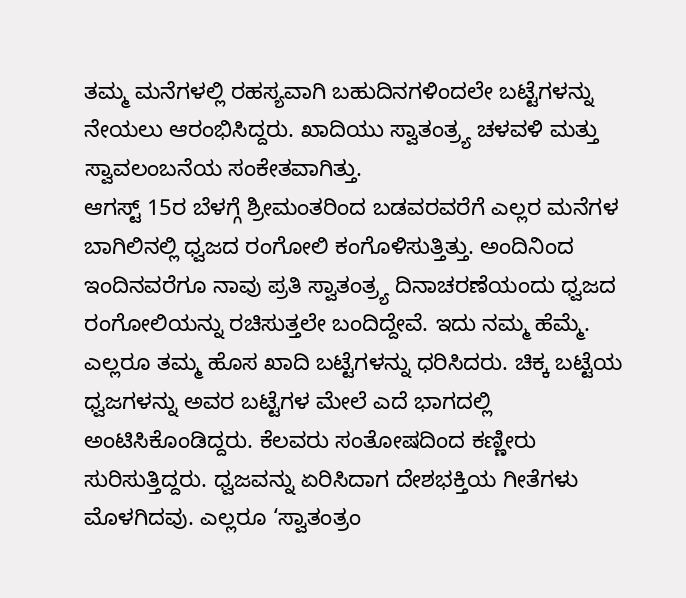ತಮ್ಮ ಮನೆಗಳಲ್ಲಿ ರಹಸ್ಯವಾಗಿ ಬಹುದಿನಗಳಿಂದಲೇ ಬಟ್ಟೆಗಳನ್ನು ನೇಯಲು ಆರಂಭಿಸಿದ್ದರು. ಖಾದಿಯು ಸ್ವಾತಂತ್ರ್ಯ ಚಳವಳಿ ಮತ್ತು ಸ್ವಾವಲಂಬನೆಯ ಸಂಕೇತವಾಗಿತ್ತು.
ಆಗಸ್ಟ್ 15ರ ಬೆಳಗ್ಗೆ ಶ್ರೀಮಂತರಿಂದ ಬಡವರವರೆಗೆ ಎಲ್ಲರ ಮನೆಗಳ ಬಾಗಿಲಿನಲ್ಲಿ ಧ್ವಜದ ರಂಗೋಲಿ ಕಂಗೊಳಿಸುತ್ತಿತ್ತು. ಅಂದಿನಿಂದ ಇಂದಿನವರೆಗೂ ನಾವು ಪ್ರತಿ ಸ್ವಾತಂತ್ರ್ಯ ದಿನಾಚರಣೆಯಂದು ಧ್ವಜದ ರಂಗೋಲಿಯನ್ನು ರಚಿಸುತ್ತಲೇ ಬಂದಿದ್ದೇವೆ. ಇದು ನಮ್ಮ ಹೆಮ್ಮೆ.
ಎಲ್ಲರೂ ತಮ್ಮ ಹೊಸ ಖಾದಿ ಬಟ್ಟೆಗಳನ್ನು ಧರಿಸಿದರು. ಚಿಕ್ಕ ಬಟ್ಟೆಯ ಧ್ವಜಗಳನ್ನು ಅವರ ಬಟ್ಟೆಗಳ ಮೇಲೆ ಎದೆ ಭಾಗದಲ್ಲಿ ಅಂಟಿಸಿಕೊಂಡಿದ್ದರು. ಕೆಲವರು ಸಂತೋಷದಿಂದ ಕಣ್ಣೀರು ಸುರಿಸುತ್ತಿದ್ದರು. ಧ್ವಜವನ್ನು ಏರಿಸಿದಾಗ ದೇಶಭಕ್ತಿಯ ಗೀತೆಗಳು ಮೊಳಗಿದವು. ಎಲ್ಲರೂ ‘ಸ್ವಾತಂತ್ರಂ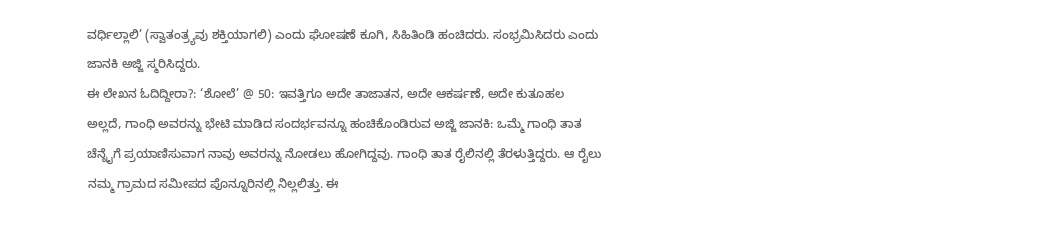ವರ್ಧಿಲ್ಲಾಲಿ’ (ಸ್ವಾತಂತ್ರ್ಯವು ಶಕ್ತಿಯಾಗಲಿ) ಎಂದು ಘೋಷಣೆ ಕೂಗಿ, ಸಿಹಿತಿಂಡಿ ಹಂಚಿದರು. ಸಂಭ್ರಮಿಸಿದರು ಎಂದು ಜಾನಕಿ ಅಜ್ಜಿ ಸ್ಮರಿಸಿದ್ದರು.
ಈ ಲೇಖನ ಓದಿದ್ದೀರಾ?: ‘ಶೋಲೆ’ @ 50: ಇವತ್ತಿಗೂ ಅದೇ ತಾಜಾತನ, ಅದೇ ಆಕರ್ಷಣೆ, ಅದೇ ಕುತೂಹಲ
ಅಲ್ಲದೆ, ಗಾಂಧಿ ಅವರನ್ನು ಭೇಟಿ ಮಾಡಿದ ಸಂದರ್ಭವನ್ನೂ ಹಂಚಿಕೊಂಡಿರುವ ಅಜ್ಜಿ ಜಾನಕಿ: ಒಮ್ಮೆ ಗಾಂಧಿ ತಾತ ಚೆನ್ನೈಗೆ ಪ್ರಯಾಣಿಸುವಾಗ ನಾವು ಅವರನ್ನು ನೋಡಲು ಹೋಗಿದ್ದವು. ಗಾಂಧಿ ತಾತ ರೈಲಿನಲ್ಲಿ ತೆರಳುತ್ತಿದ್ದರು. ಆ ರೈಲು ನಮ್ಮ ಗ್ರಾಮದ ಸಮೀಪದ ಪೊನ್ನೂರಿನಲ್ಲಿ ನಿಲ್ಲಲಿತ್ತು. ಈ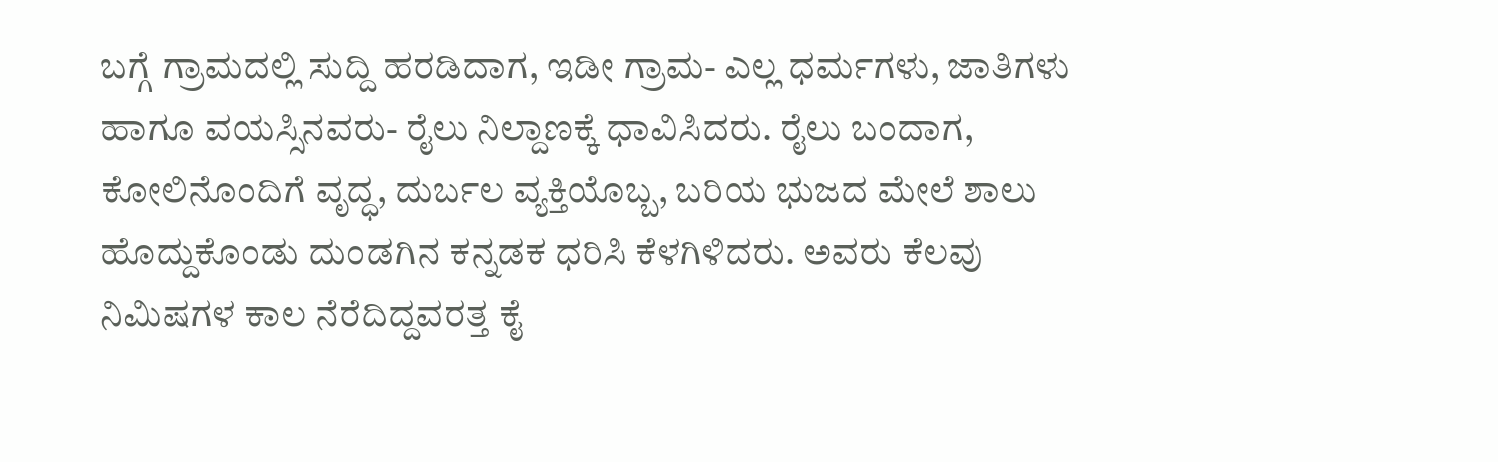ಬಗ್ಗೆ ಗ್ರಾಮದಲ್ಲಿ ಸುದ್ದಿ ಹರಡಿದಾಗ, ಇಡೀ ಗ್ರಾಮ- ಎಲ್ಲ ಧರ್ಮಗಳು, ಜಾತಿಗಳು ಹಾಗೂ ವಯಸ್ಸಿನವರು- ರೈಲು ನಿಲ್ದಾಣಕ್ಕೆ ಧಾವಿಸಿದರು. ರೈಲು ಬಂದಾಗ, ಕೋಲಿನೊಂದಿಗೆ ವೃದ್ಧ, ದುರ್ಬಲ ವ್ಯಕ್ತಿಯೊಬ್ಬ, ಬರಿಯ ಭುಜದ ಮೇಲೆ ಶಾಲು ಹೊದ್ದುಕೊಂಡು ದುಂಡಗಿನ ಕನ್ನಡಕ ಧರಿಸಿ ಕೆಳಗಿಳಿದರು. ಅವರು ಕೆಲವು ನಿಮಿಷಗಳ ಕಾಲ ನೆರೆದಿದ್ದವರತ್ತ ಕೈ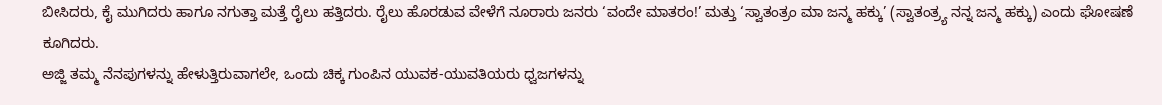ಬೀಸಿದರು, ಕೈ ಮುಗಿದರು ಹಾಗೂ ನಗುತ್ತಾ ಮತ್ತೆ ರೈಲು ಹತ್ತಿದರು. ರೈಲು ಹೊರಡುವ ವೇಳೆಗೆ ನೂರಾರು ಜನರು ‘ವಂದೇ ಮಾತರಂ!’ ಮತ್ತು ‘ಸ್ವಾತಂತ್ರಂ ಮಾ ಜನ್ಮ ಹಕ್ಕು’ (ಸ್ವಾತಂತ್ರ್ಯ ನನ್ನ ಜನ್ಮ ಹಕ್ಕು) ಎಂದು ಘೋಷಣೆ ಕೂಗಿದರು.
ಅಜ್ಜಿ ತಮ್ಮ ನೆನಪುಗಳನ್ನು ಹೇಳುತ್ತಿರುವಾಗಲೇ, ಒಂದು ಚಿಕ್ಕ ಗುಂಪಿನ ಯುವಕ-ಯುವತಿಯರು ಧ್ವಜಗಳನ್ನು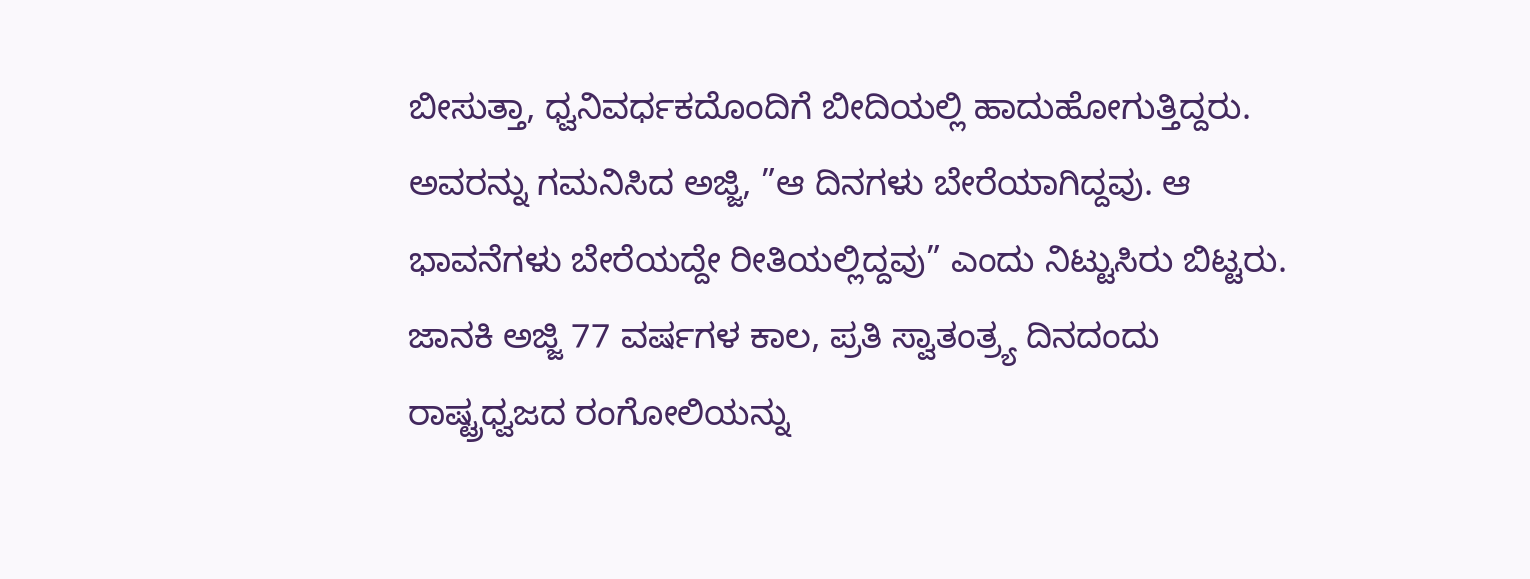ಬೀಸುತ್ತಾ, ಧ್ವನಿವರ್ಧಕದೊಂದಿಗೆ ಬೀದಿಯಲ್ಲಿ ಹಾದುಹೋಗುತ್ತಿದ್ದರು. ಅವರನ್ನು ಗಮನಿಸಿದ ಅಜ್ಜಿ, ”ಆ ದಿನಗಳು ಬೇರೆಯಾಗಿದ್ದವು. ಆ ಭಾವನೆಗಳು ಬೇರೆಯದ್ದೇ ರೀತಿಯಲ್ಲಿದ್ದವು” ಎಂದು ನಿಟ್ಟುಸಿರು ಬಿಟ್ಟರು.
ಜಾನಕಿ ಅಜ್ಜಿ 77 ವರ್ಷಗಳ ಕಾಲ, ಪ್ರತಿ ಸ್ವಾತಂತ್ರ್ಯ ದಿನದಂದು ರಾಷ್ಟ್ರಧ್ವಜದ ರಂಗೋಲಿಯನ್ನು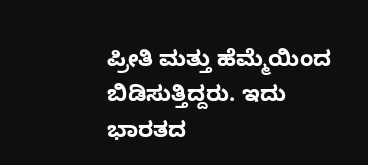ಪ್ರೀತಿ ಮತ್ತು ಹೆಮ್ಮೆಯಿಂದ ಬಿಡಿಸುತ್ತಿದ್ದರು. ಇದು ಭಾರತದ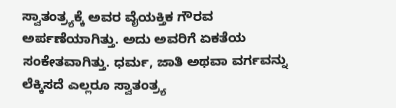ಸ್ವಾತಂತ್ರ್ಯಕ್ಕೆ ಅವರ ವೈಯಕ್ತಿಕ ಗೌರವ ಅರ್ಪಣೆಯಾಗಿತ್ತು. ಅದು ಅವರಿಗೆ ಏಕತೆಯ ಸಂಕೇತವಾಗಿತ್ತು. ಧರ್ಮ, ಜಾತಿ ಅಥವಾ ವರ್ಗವನ್ನು ಲೆಕ್ಕಿಸದೆ ಎಲ್ಲರೂ ಸ್ವಾತಂತ್ರ್ಯ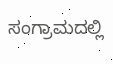ಸಂಗ್ರಾಮದಲ್ಲಿ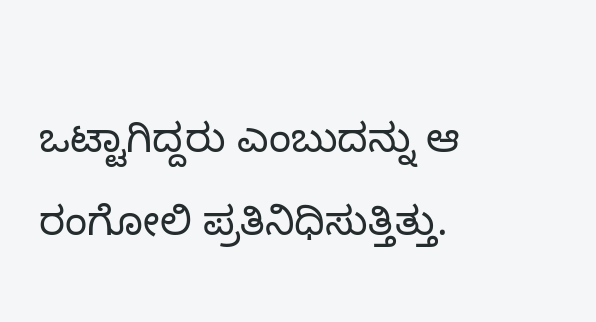ಒಟ್ಟಾಗಿದ್ದರು ಎಂಬುದನ್ನು ಆ ರಂಗೋಲಿ ಪ್ರತಿನಿಧಿಸುತ್ತಿತ್ತು.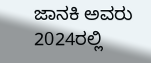ಜಾನಕಿ ಅವರು 2024ರಲ್ಲಿ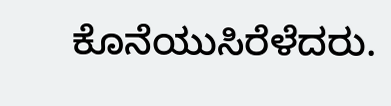ಕೊನೆಯುಸಿರೆಳೆದರು.